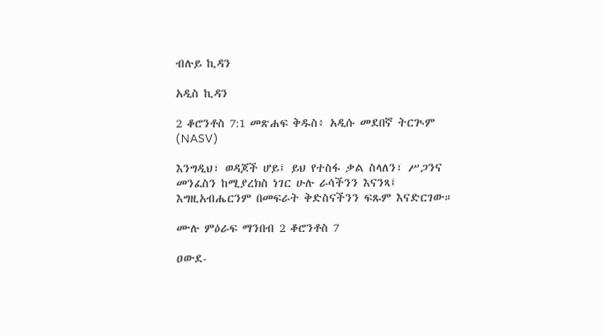ብሉይ ኪዳን

አዲስ ኪዳን

2 ቆሮንቶስ 7:1 መጽሐፍ ቅዱስ፥ አዲሱ መደበኛ ትርጒም (NASV)

እንግዲህ፣ ወዳጆች ሆይ፤ ይህ የተስፋ ቃል ስላለን፣ ሥጋንና መንፈስን ከሚያረክስ ነገር ሁሉ ራሳችንን እናንጻ፤ እግዚአብሔርንም በመፍራት ቅድስናችንን ፍጹም እናድርገው።

ሙሉ ምዕራፍ ማንበብ 2 ቆሮንቶስ 7

ዐውደ-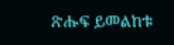ጽሑፍ ይመልከቱ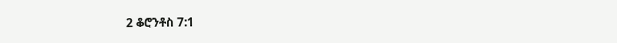2 ቆሮንቶስ 7:1